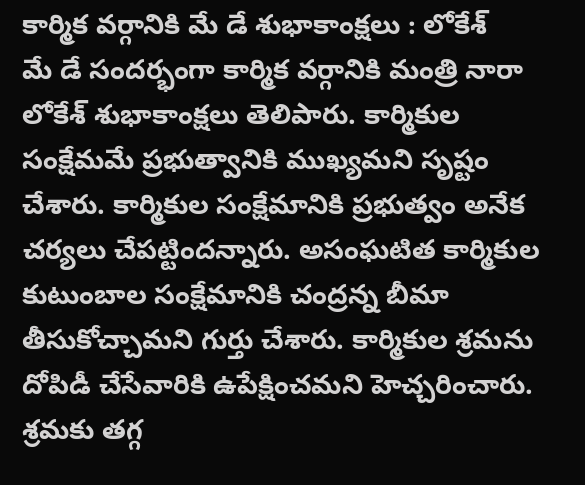కార్మిక వర్గానికి మే డే శుభాకాంక్షలు : లోకేశ్
మే డే సందర్భంగా కార్మిక వర్గానికి మంత్రి నారా లోకేశ్ శుభాకాంక్షలు తెలిపారు. కార్మికుల సంక్షేమమే ప్రభుత్వానికి ముఖ్యమని సృష్టం చేశారు. కార్మికుల సంక్షేమానికి ప్రభుత్వం అనేక చర్యలు చేపట్టిందన్నారు. అసంఘటిత కార్మికుల కుటుంబాల సంక్షేమానికి చంద్రన్న బీమా తీసుకోచ్చామని గుర్తు చేశారు. కార్మికుల శ్రమను దోపిడీ చేసేవారికి ఉపేక్షించమని హెచ్చరించారు. శ్రమకు తగ్గ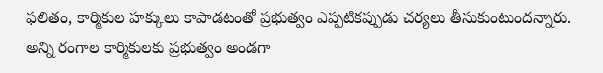ఫలితం, కార్మికుల హక్కులు కాపాడటంతో ప్రభుత్వం ఎప్పటికప్పుడు చర్యలు తీసుకుంటుందన్నారు. అన్ని రంగాల కార్మికులకు ప్రభుత్వం అండగా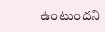ఉంటుందని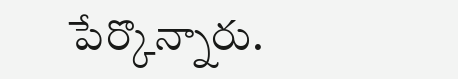పేర్కొన్నారు.